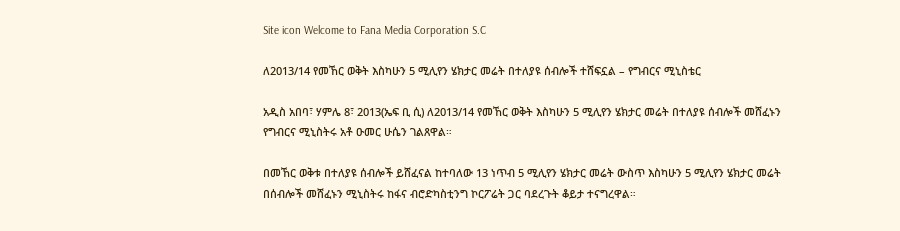Site icon Welcome to Fana Media Corporation S.C

ለ2013/14 የመኸር ወቅት እስካሁን 5 ሚሊየን ሄክታር መሬት በተለያዩ ሰብሎች ተሸፍኗል – የግብርና ሚኒስቴር

አዲስ አበባ፣ ሃምሌ 8፣ 2013(ኤፍ ቢ ሲ) ለ2013/14 የመኸር ወቅት እስካሁን 5 ሚሊየን ሄክታር መሬት በተለያዩ ሰብሎች መሸፈኑን የግብርና ሚኒስትሩ አቶ ዑመር ሁሴን ገልጸዋል።

በመኸር ወቅቱ በተለያዩ ሰብሎች ይሸፈናል ከተባለው 13 ነጥብ 5 ሚሊየን ሄክታር መሬት ውስጥ እስካሁን 5 ሚሊየን ሄክታር መሬት በሰብሎች መሸፈኑን ሚኒስትሩ ከፋና ብሮድካስቲንግ ኮርፖሬት ጋር ባደረጉት ቆይታ ተናግረዋል።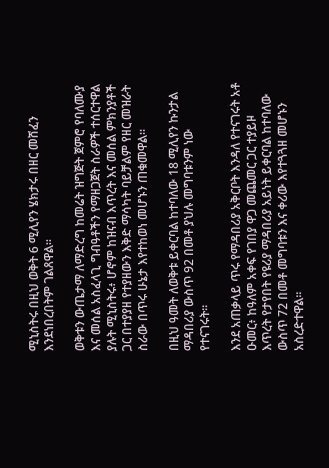ሚኒስትሩ በዚህ ወቅት 6 ሚሊየን ሄክታሩ በዘር መሸፈን እንደነበረበትም ገልጸዋል።

ወቅቱን ውጤታማ ለማድረግ ከመሬት ዝግጅት ጀምሮ የባለሙያ እና መሰል አስፈላጊ ግብዓቶችን የማዘጋጀት ስራዎች ተሰርተዋል ያሉት ሚኒስትሩ፥ ሆኖም ከዝናብ እጥረት እና መሰል ምክንያቶች ጋር በተያያዘ የተያዘውን እቅድ ማሳካት ባይቻልም የዘር መዝራት ስራው በጥሩ ሁኔታ እየተከወነ መሆኑን ጠቁመዋል።

በዚህ ዓመት ለወቅቱ ይቀርባል ከተባለው 18 ሚሊየን ኩንታል ማዳበሪያ ውስጥ 92 በመቶ ያህሉ መግባቱንም ነው የተናገሩት።

እንደ አጠቃላይ ጥሩ የማዳበሪያ አቅርቦት እንዳለ የተናገሩት አቶ ዑመር፥ ከዓለም አቀፍ የገበያ ዋጋ መጨመር ጋር ተያይዞ እጥረት የታየበት የዩሪያ ማዳበሪያ አይነት ይቀርባል ከተባለው ውስጥ 72 በመቶ መግባቱን እና ቀሪው እየተጓጓዘ መሆኑን አስረድተዋል።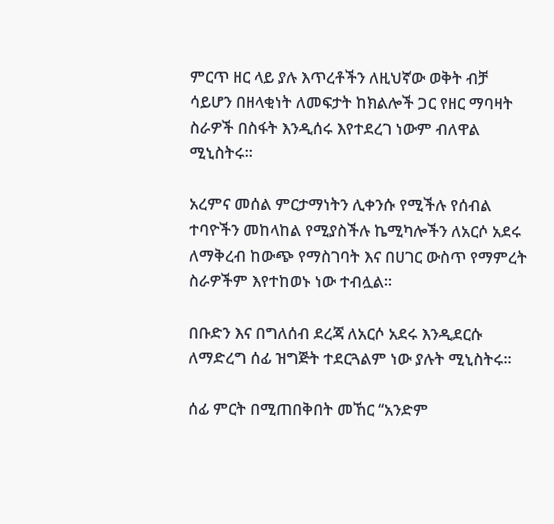ምርጥ ዘር ላይ ያሉ እጥረቶችን ለዚህኛው ወቅት ብቻ ሳይሆን በዘላቂነት ለመፍታት ከክልሎች ጋር የዘር ማባዛት ስራዎች በስፋት እንዲሰሩ እየተደረገ ነውም ብለዋል ሚኒስትሩ።

አረምና መሰል ምርታማነትን ሊቀንሱ የሚችሉ የሰብል ተባዮችን መከላከል የሚያስችሉ ኬሚካሎችን ለአርሶ አደሩ ለማቅረብ ከውጭ የማስገባት እና በሀገር ውስጥ የማምረት ስራዎችም እየተከወኑ ነው ተብሏል።

በቡድን እና በግለሰብ ደረጃ ለአርሶ አደሩ እንዲደርሱ ለማድረግ ሰፊ ዝግጅት ተደርጓልም ነው ያሉት ሚኒስትሩ።

ሰፊ ምርት በሚጠበቅበት መኸር ‘‘አንድም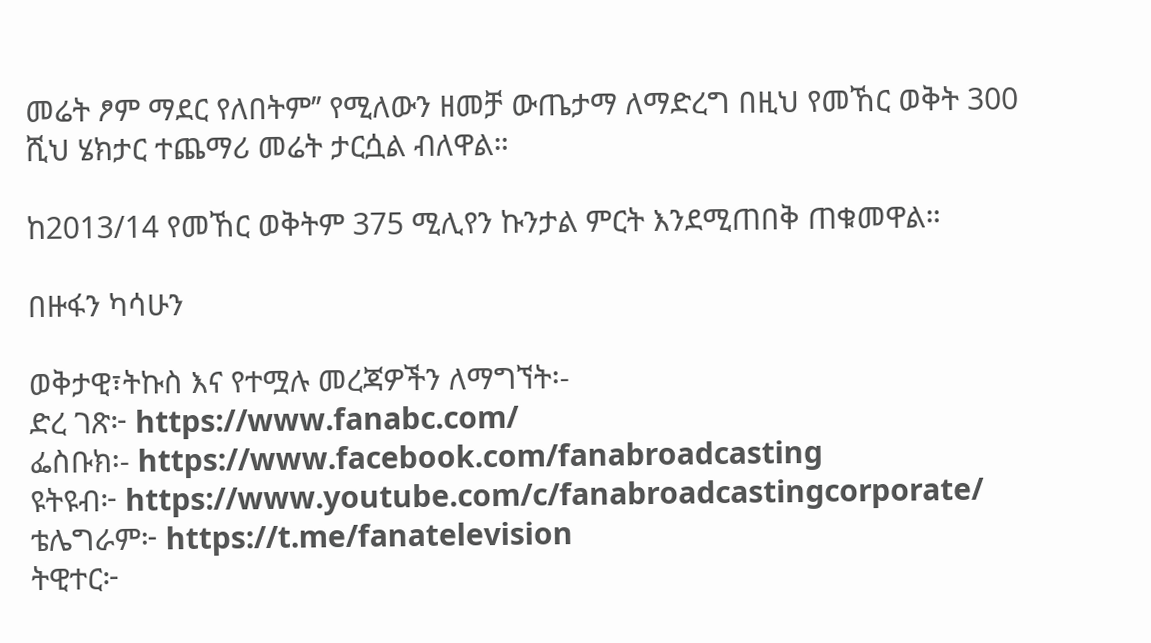መሬት ፆም ማደር የለበትም’’ የሚለውን ዘመቻ ውጤታማ ለማድረግ በዚህ የመኸር ወቅት 300 ሺህ ሄክታር ተጨማሪ መሬት ታርሷል ብለዋል።

ከ2013/14 የመኸር ወቅትም 375 ሚሊየን ኩንታል ምርት እንደሚጠበቅ ጠቁመዋል።

በዙፋን ካሳሁን

ወቅታዊ፣ትኩስ እና የተሟሉ መረጃዎችን ለማግኘት፡-
ድረ ገጽ፦ https://www.fanabc.com/
ፌስቡክ፡- https://www.facebook.com/fanabroadcasting
ዩትዩብ፦ https://www.youtube.com/c/fanabroadcastingcorporate/
ቴሌግራም፦ https://t.me/fanatelevision
ትዊተር፦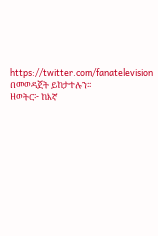https://twitter.com/fanatelevision በመወዳጀት ይከታተሉን፡፡
ዘወትር፦ ከእኛ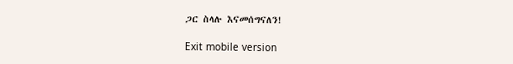ጋር ስላሉ እናመሰግናለን!

Exit mobile version